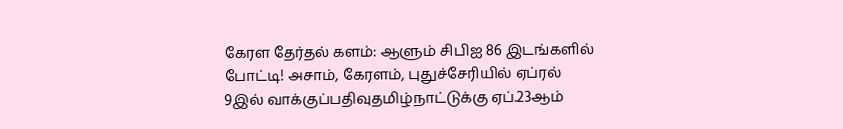கேரள தேர்தல் களம்: ஆளும் சிபிஐ 86 இடங்களில் போட்டி! அசாம், கேரளம், புதுச்சேரியில் ஏப்ரல் 9இல் வாக்குப்பதிவுதமிழ்நாட்டுக்கு ஏப்.23ஆம்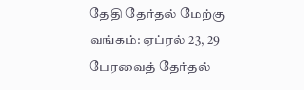தேதி தேர்தல் மேற்கு வங்கம்: ஏப்ரல் 23, 29 பேரவைத் தேர்தல்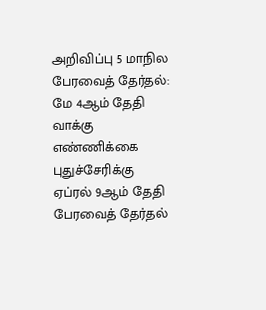அறிவிப்பு 5 மாநில பேரவைத் தேர்தல்: மே 4ஆம் தேதி வாக்கு எண்ணிக்கை புதுச்சேரிக்கு ஏப்ரல் 9ஆம் தேதி பேரவைத் தேர்தல்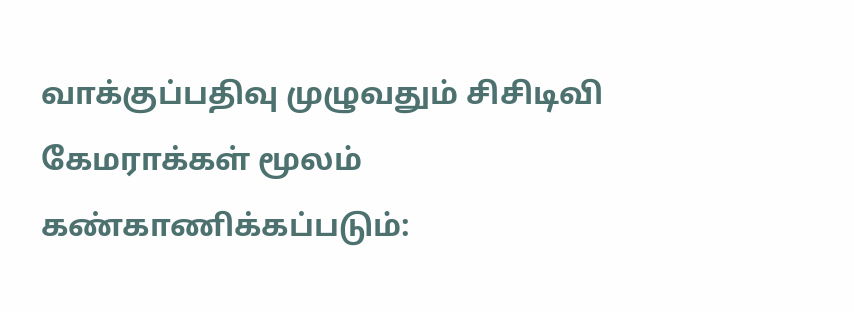வாக்குப்பதிவு முழுவதும் சிசிடிவி கேமராக்கள் மூலம் கண்காணிக்கப்படும்: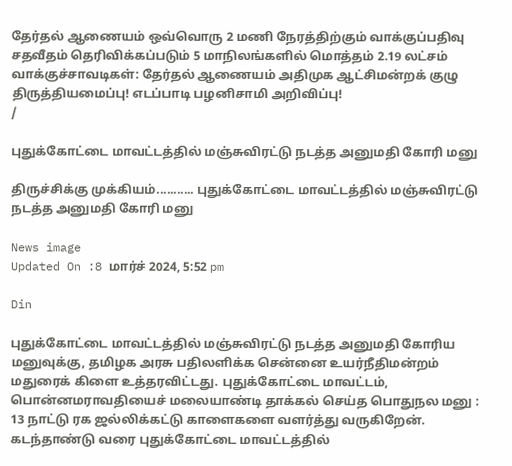தேர்தல் ஆணையம் ஒவ்வொரு 2 மணி நேரத்திற்கும் வாக்குப்பதிவு சதவீதம் தெரிவிக்கப்படும் 5 மாநிலங்களில் மொத்தம் 2.19 லட்சம் வாக்குச்சாவடிகள்: தேர்தல் ஆணையம் அதிமுக ஆட்சிமன்றக் குழு திருத்தியமைப்பு! எடப்பாடி பழனிசாமி அறிவிப்பு!
/

புதுக்கோட்டை மாவட்டத்தில் மஞ்சுவிரட்டு நடத்த அனுமதி கோரி மனு

திருச்சிக்கு முக்கியம்........... புதுக்கோட்டை மாவட்டத்தில் மஞ்சுவிரட்டு நடத்த அனுமதி கோரி மனு

News image
Updated On :8 மார்ச் 2024, 5:52 pm

Din

புதுக்கோட்டை மாவட்டத்தில் மஞ்சுவிரட்டு நடத்த அனுமதி கோரிய மனுவுக்கு, தமிழக அரசு பதிலளிக்க சென்னை உயர்நீதிமன்றம் மதுரைக் கிளை உத்தரவிட்டது. புதுக்கோட்டை மாவட்டம், பொன்னமராவதியைச் மலையாண்டி தாக்கல் செய்த பொதுநல மனு : 13 நாட்டு ரக ஜல்லிக்கட்டு காளைகளை வளர்த்து வருகிறேன். கடந்தாண்டு வரை புதுக்கோட்டை மாவட்டத்தில்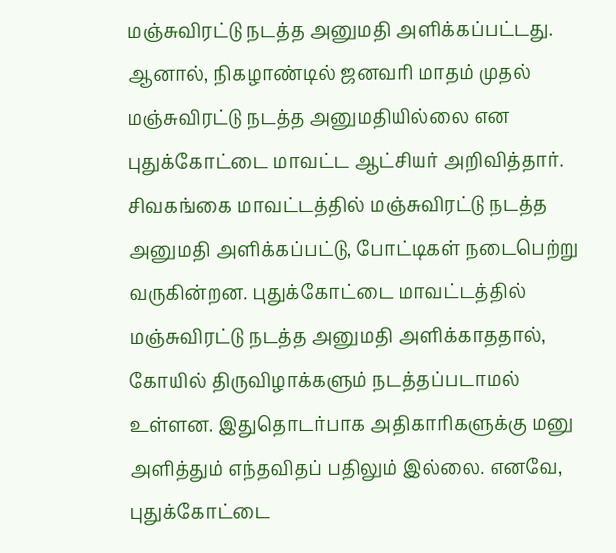மஞ்சுவிரட்டு நடத்த அனுமதி அளிக்கப்பட்டது. ஆனால், நிகழாண்டில் ஜனவரி மாதம் முதல் மஞ்சுவிரட்டு நடத்த அனுமதியில்லை என புதுக்கோட்டை மாவட்ட ஆட்சியர் அறிவித்தார். சிவகங்கை மாவட்டத்தில் மஞ்சுவிரட்டு நடத்த அனுமதி அளிக்கப்பட்டு, போட்டிகள் நடைபெற்று வருகின்றன. புதுக்கோட்டை மாவட்டத்தில் மஞ்சுவிரட்டு நடத்த அனுமதி அளிக்காததால், கோயில் திருவிழாக்களும் நடத்தப்படாமல் உள்ளன. இதுதொடர்பாக அதிகாரிகளுக்கு மனு அளித்தும் எந்தவிதப் பதிலும் இல்லை. எனவே, புதுக்கோட்டை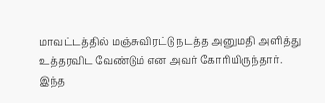மாவட்டத்தில் மஞ்சுவிரட்டு நடத்த அனுமதி அளித்து உத்தரவிட வேண்டும் என அவர் கோரியிருந்தார். இந்த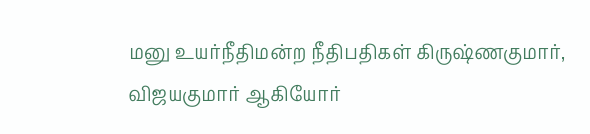மனு உயர்நீதிமன்ற நீதிபதிகள் கிருஷ்ணகுமார், விஜயகுமார் ஆகியோர்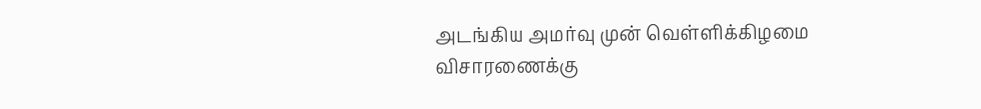அடங்கிய அமர்வு முன் வெள்ளிக்கிழமை விசாரணைக்கு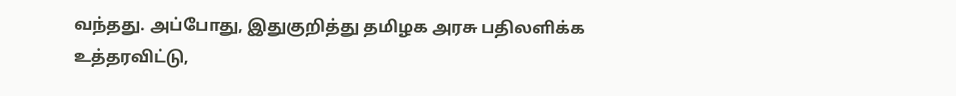வந்தது. அப்போது, இதுகுறித்து தமிழக அரசு பதிலளிக்க உத்தரவிட்டு,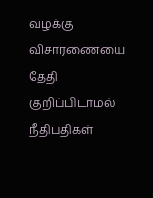வழக்கு விசாரணையை தேதி குறிப்பிடாமல் நீதிபதிகள்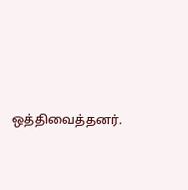ஒத்திவைத்தனர்.